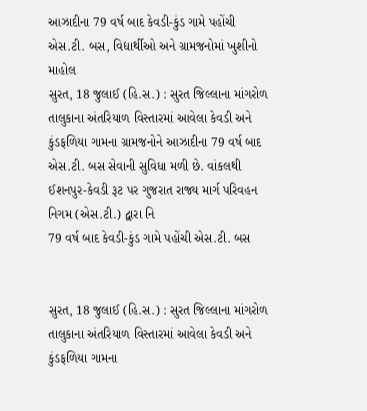આઝાદીના 79 વર્ષ બાદ કેવડી-કુંડ ગામે પહોંચી એસ.ટી. બસ, વિદ્યાર્થીઓ અને ગ્રામજનોમાં ખુશીનો માહોલ
સુરત, 18 જુલાઈ (હિ.સ.) : સુરત જિલ્લાના માંગરોળ તાલુકાના અંતરિયાળ વિસ્તારમાં આવેલા કેવડી અને કુંડફળિયા ગામના ગ્રામજનોને આઝાદીના 79 વર્ષ બાદ એસ.ટી. બસ સેવાની સુવિધા મળી છે. વાંકલથી ઈશનપુર-કેવડી રૂટ પર ગુજરાત રાજ્ય માર્ગ પરિવહન નિગમ (એસ.ટી.) દ્વારા નિ
79 વર્ષ બાદ કેવડી-કુંડ ગામે પહોંચી એસ.ટી. બસ


સુરત, 18 જુલાઈ (હિ.સ.) : સુરત જિલ્લાના માંગરોળ તાલુકાના અંતરિયાળ વિસ્તારમાં આવેલા કેવડી અને કુંડફળિયા ગામના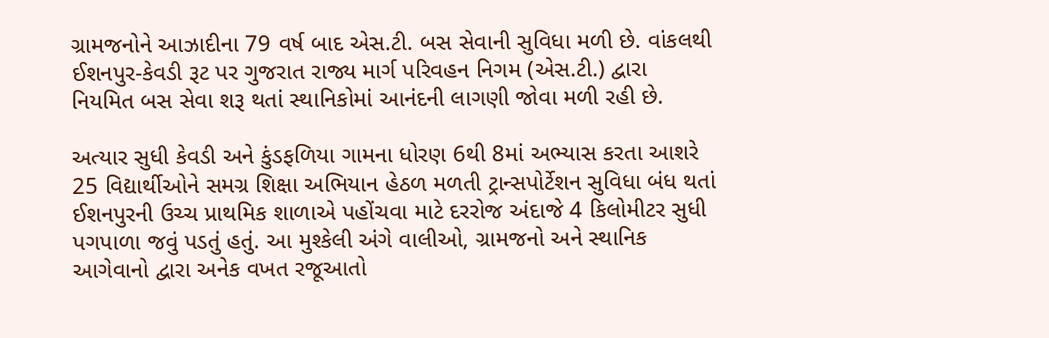ગ્રામજનોને આઝાદીના 79 વર્ષ બાદ એસ.ટી. બસ સેવાની સુવિધા મળી છે. વાંકલથી ઈશનપુર-કેવડી રૂટ પર ગુજરાત રાજ્ય માર્ગ પરિવહન નિગમ (એસ.ટી.) દ્વારા નિયમિત બસ સેવા શરૂ થતાં સ્થાનિકોમાં આનંદની લાગણી જોવા મળી રહી છે.

અત્યાર સુધી કેવડી અને કુંડફળિયા ગામના ધોરણ 6થી 8માં અભ્યાસ કરતા આશરે 25 વિદ્યાર્થીઓને સમગ્ર શિક્ષા અભિયાન હેઠળ મળતી ટ્રાન્સપોર્ટેશન સુવિધા બંધ થતાં ઈશનપુરની ઉચ્ચ પ્રાથમિક શાળાએ પહોંચવા માટે દરરોજ અંદાજે 4 કિલોમીટર સુધી પગપાળા જવું પડતું હતું. આ મુશ્કેલી અંગે વાલીઓ, ગ્રામજનો અને સ્થાનિક આગેવાનો દ્વારા અનેક વખત રજૂઆતો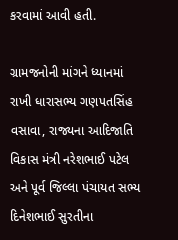કરવામાં આવી હતી.

ગ્રામજનોની માંગને ધ્યાનમાં રાખી ધારાસભ્ય ગણપતસિંહ વસાવા, રાજ્યના આદિજાતિ વિકાસ મંત્રી નરેશભાઈ પટેલ અને પૂર્વ જિલ્લા પંચાયત સભ્ય દિનેશભાઈ સુરતીના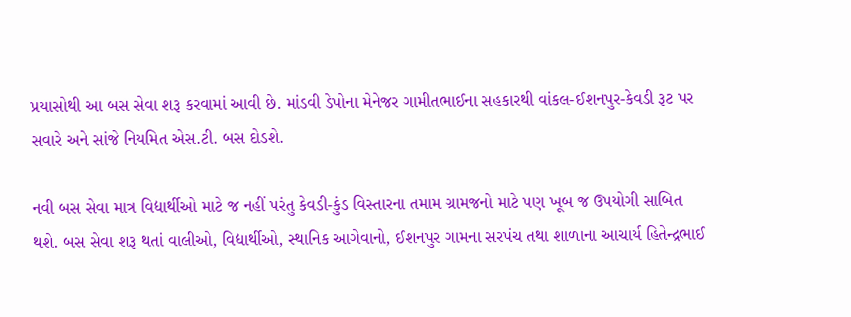પ્રયાસોથી આ બસ સેવા શરૂ કરવામાં આવી છે. માંડવી ડેપોના મેનેજર ગામીતભાઈના સહકારથી વાંકલ-ઈશનપુર-કેવડી રૂટ પર સવારે અને સાંજે નિયમિત એસ.ટી. બસ દોડશે.

નવી બસ સેવા માત્ર વિદ્યાર્થીઓ માટે જ નહીં પરંતુ કેવડી-કુંડ વિસ્તારના તમામ ગ્રામજનો માટે પણ ખૂબ જ ઉપયોગી સાબિત થશે. બસ સેવા શરૂ થતાં વાલીઓ, વિદ્યાર્થીઓ, સ્થાનિક આગેવાનો, ઈશનપુર ગામના સરપંચ તથા શાળાના આચાર્ય હિતેન્દ્રભાઈ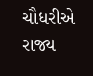ચૌધરીએ રાજ્ય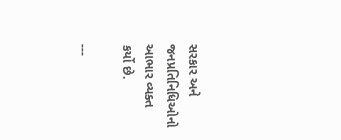સરકાર અને જનપ્રતિનિધિઓનો આભાર વ્યક્ત કર્યો છે.

---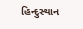હિન્દુસ્થાન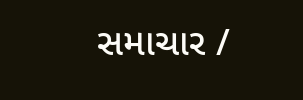સમાચાર /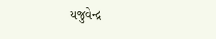યજુવેન્દ્ર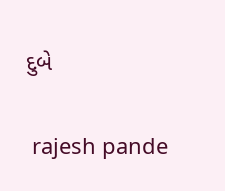દુબે


 rajesh pande